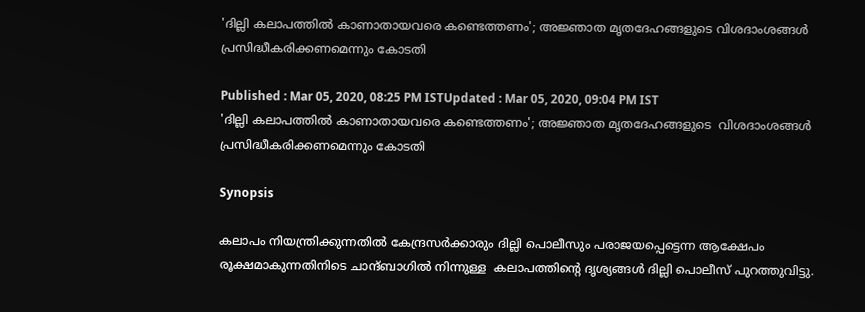'ദില്ലി കലാപത്തില്‍ കാണാതായവരെ കണ്ടെത്തണം'; അജ്ഞാത മൃതദേഹങ്ങളുടെ വിശദാംശങ്ങൾ പ്രസിദ്ധീകരിക്കണമെന്നും കോടതി

Published : Mar 05, 2020, 08:25 PM ISTUpdated : Mar 05, 2020, 09:04 PM IST
'ദില്ലി കലാപത്തില്‍ കാണാതായവരെ കണ്ടെത്തണം'; അജ്ഞാത മൃതദേഹങ്ങളുടെ  വിശദാംശങ്ങൾ  പ്രസിദ്ധീകരിക്കണമെന്നും കോടതി

Synopsis

കലാപം നിയന്ത്രിക്കുന്നതില്‍ കേന്ദ്രസര്‍ക്കാരും ദില്ലി പൊലീസും പരാജയപ്പെട്ടെന്ന ആക്ഷേപം രൂക്ഷമാകുന്നതിനിടെ ചാന്ദ്ബാഗില്‍ നിന്നുള്ള  കലാപത്തിന്‍റെ ദൃശ്യങ്ങള്‍ ദില്ലി പൊലീസ് പുറത്തുവിട്ടു.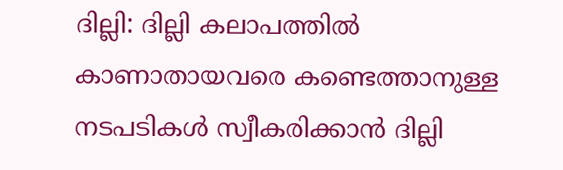ദില്ലി: ദില്ലി കലാപത്തില്‍ കാണാതായവരെ കണ്ടെത്താനുള്ള നടപടികള്‍ സ്വീകരിക്കാന്‍ ദില്ലി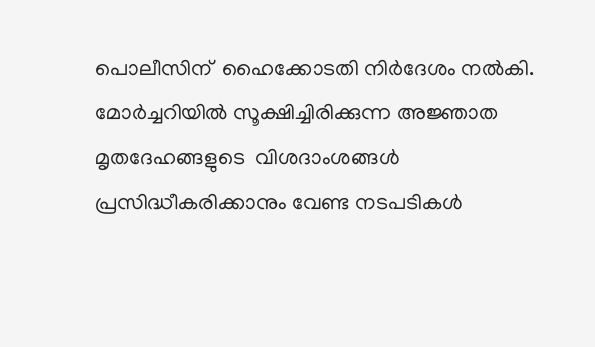പൊലീസിന്  ഹൈക്കോടതി നിർദേശം നല്‍കി. മോർച്ചറിയിൽ സൂക്ഷിച്ചിരിക്കുന്ന അജ്ഞാത മൃതദേഹങ്ങളുടെ  വിശദാംശങ്ങൾ പ്രസിദ്ധീകരിക്കാനും വേണ്ട നടപടികൾ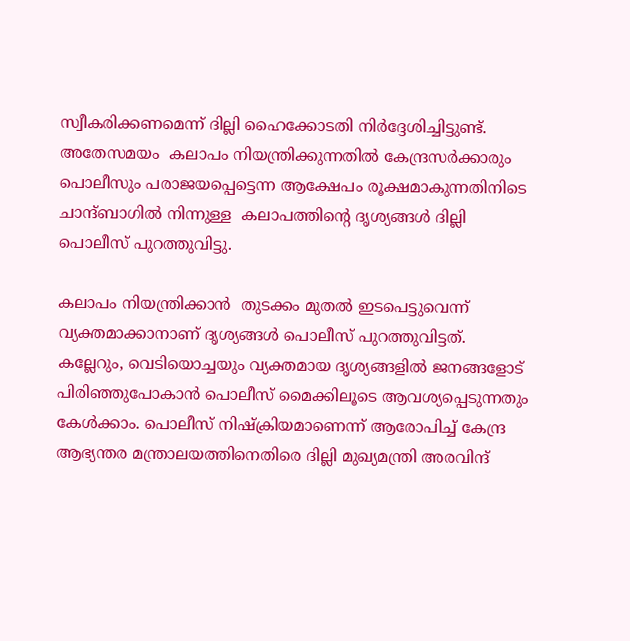സ്വീകരിക്കണമെന്ന് ദില്ലി ഹൈക്കോടതി നിര്‍ദ്ദേശിച്ചിട്ടുണ്ട്. അതേസമയം  കലാപം നിയന്ത്രിക്കുന്നതില്‍ കേന്ദ്രസര്‍ക്കാരും പൊലീസും പരാജയപ്പെട്ടെന്ന ആക്ഷേപം രൂക്ഷമാകുന്നതിനിടെ ചാന്ദ്ബാഗില്‍ നിന്നുള്ള  കലാപത്തിന്‍റെ ദൃശ്യങ്ങള്‍ ദില്ലി പൊലീസ് പുറത്തുവിട്ടു.

കലാപം നിയന്ത്രിക്കാന്‍  തുടക്കം മുതല്‍ ഇടപെട്ടുവെന്ന് വ്യക്തമാക്കാനാണ് ദൃശ്യങ്ങള്‍ പൊലീസ് പുറത്തുവിട്ടത്. കല്ലേറും, വെടിയൊച്ചയും വ്യക്തമായ ദൃശ്യങ്ങളില്‍ ജനങ്ങളോട് പിരി‍ഞ്ഞുപോകാന്‍ പൊലീസ് മൈക്കിലൂടെ ആവശ്യപ്പെടുന്നതും കേള്‍ക്കാം. പൊലീസ് നിഷ്ക്രിയമാണെന്ന് ആരോപിച്ച് കേന്ദ്ര ആഭ്യന്തര മന്ത്രാലയത്തിനെതിരെ ദില്ലി മുഖ്യമന്ത്രി അരവിന്ദ്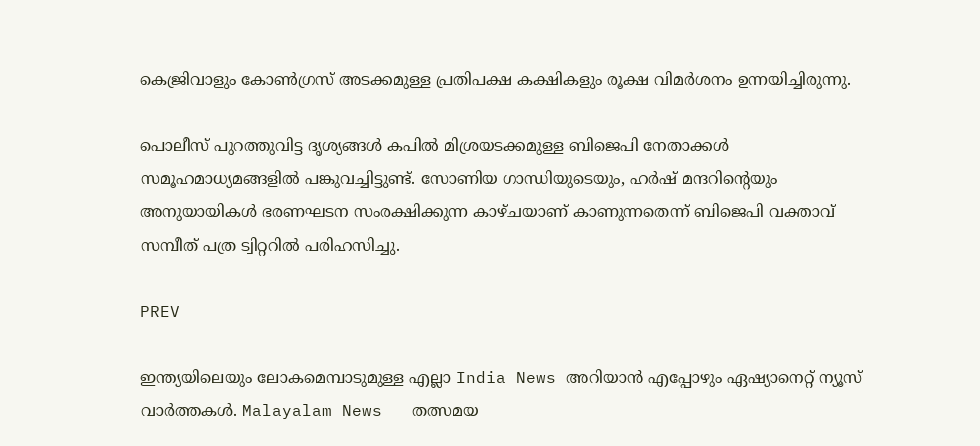കെജ്രിവാളും കോണ്‍ഗ്രസ് അടക്കമുള്ള പ്രതിപക്ഷ കക്ഷികളും രൂക്ഷ വിമര്‍ശനം ഉന്നയിച്ചിരുന്നു.

പൊലീസ് പുറത്തുവിട്ട ദൃശ്യങ്ങള്‍ കപില്‍ മിശ്രയടക്കമുള്ള ബിജെപി നേതാക്കള്‍ സമൂഹമാധ്യമങ്ങളില്‍ പങ്കുവച്ചിട്ടുണ്ട്. സോണിയ ഗാന്ധിയുടെയും, ഹര്‍ഷ് മന്ദറിന്‍റെയും അനുയായികള്‍ ഭരണഘടന സംരക്ഷിക്കുന്ന കാഴ്ചയാണ് കാണുന്നതെന്ന് ബിജെപി വക്താവ് സമ്പീത് പത്ര ട്വിറ്ററില്‍ പരിഹസിച്ചു.

PREV

ഇന്ത്യയിലെയും ലോകമെമ്പാടുമുള്ള എല്ലാ India News അറിയാൻ എപ്പോഴും ഏഷ്യാനെറ്റ് ന്യൂസ് വാർത്തകൾ. Malayalam News   തത്സമയ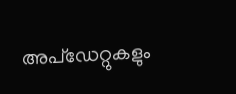അപ്‌ഡേറ്റുകളും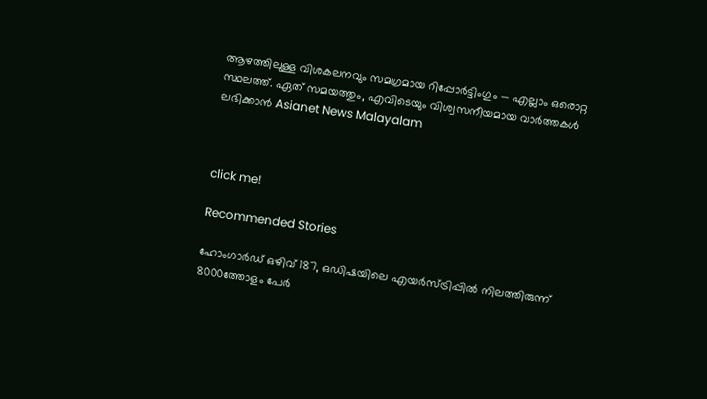ആഴത്തിലുള്ള വിശകലനവും സമഗ്രമായ റിപ്പോർട്ടിംഗും — എല്ലാം ഒരൊറ്റ സ്ഥലത്ത്. ഏത് സമയത്തും, എവിടെയും വിശ്വസനീയമായ വാർത്തകൾ ലഭിക്കാൻ Asianet News Malayalam



click me!

Recommended Stories

ഹോംഗാർഡ് ഒഴിവ് 187, ഒഡിഷയിലെ എയർസ്ട്രിപ്പിൽ നിലത്തിരുന്ന് 8000ത്തോളം പേർ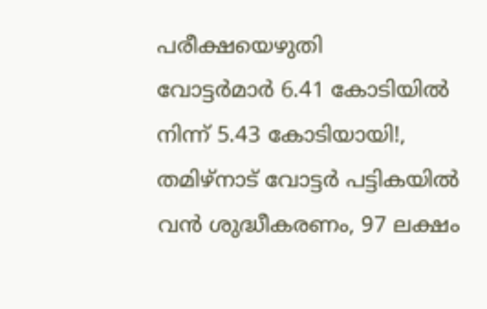പരീക്ഷയെഴുതി
വോട്ടര്‍മാര്‍ 6.41 കോടിയിൽ നിന്ന് 5.43 കോടിയായി!, തമിഴ്‌നാട് വോട്ടർ പട്ടികയിൽ വൻ ശുദ്ധീകരണം, 97 ലക്ഷം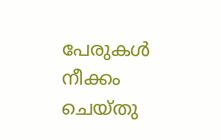പേരുകൾ നീക്കം ചെയ്തു